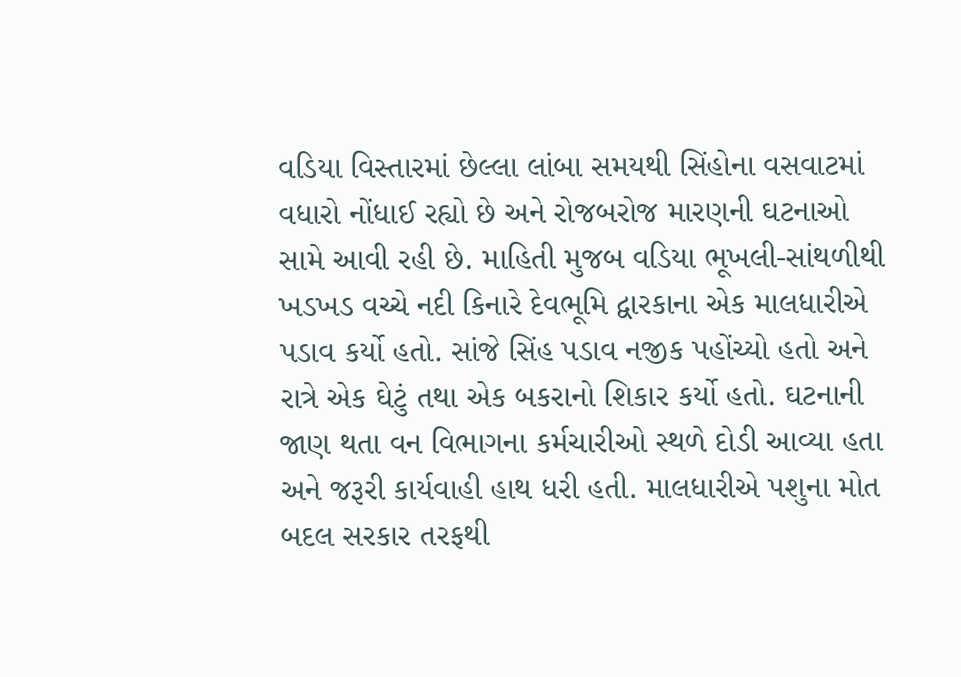વડિયા વિસ્તારમાં છેલ્લા લાંબા સમયથી સિંહોના વસવાટમાં વધારો નોંધાઈ રહ્યો છે અને રોજબરોજ મારણની ઘટનાઓ સામે આવી રહી છે. માહિતી મુજબ વડિયા ભૂખલી-સાંથળીથી ખડખડ વચ્ચે નદી કિનારે દેવભૂમિ દ્વારકાના એક માલધારીએ પડાવ કર્યો હતો. સાંજે સિંહ પડાવ નજીક પહોંચ્યો હતો અને રાત્રે એક ઘેટું તથા એક બકરાનો શિકાર કર્યો હતો. ઘટનાની જાણ થતા વન વિભાગના કર્મચારીઓ સ્થળે દોડી આવ્યા હતા અને જરૂરી કાર્યવાહી હાથ ધરી હતી. માલધારીએ પશુના મોત બદલ સરકાર તરફથી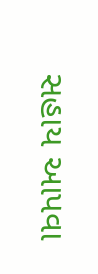સહાય આપવા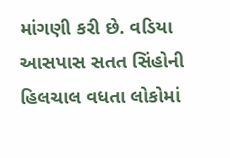માંગણી કરી છે. વડિયા આસપાસ સતત સિંહોની હિલચાલ વધતા લોકોમાં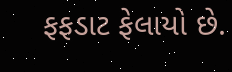ફફડાટ ફેલાયો છે.